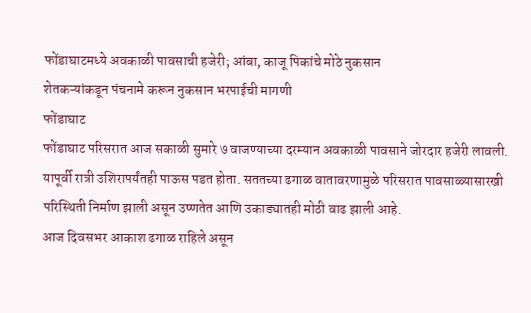फोंडाघाटमध्ये अवकाळी पावसाची हजेरी; आंबा, काजू पिकांचे मोठे नुकसान
शेतकऱ्यांकडून पंचनामे करून नुकसान भरपाईची मागणी
फोंडाघाट
फोंडाघाट परिसरात आज सकाळी सुमारे ७ वाजण्याच्या दरम्यान अवकाळी पावसाने जोरदार हजेरी लावली. यापूर्वी रात्री उशिरापर्यंतही पाऊस पडत होता. सततच्या ढगाळ वातावरणामुळे परिसरात पावसाळ्यासारखी परिस्थिती निर्माण झाली असून उष्णतेत आणि उकाड्यातही मोठी वाढ झाली आहे.
आज दिवसभर आकाश ढगाळ राहिले असून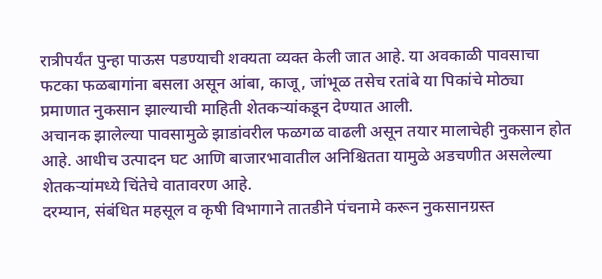रात्रीपर्यंत पुन्हा पाऊस पडण्याची शक्यता व्यक्त केली जात आहे. या अवकाळी पावसाचा फटका फळबागांना बसला असून आंबा, काजू, जांभूळ तसेच रतांबे या पिकांचे मोठ्या प्रमाणात नुकसान झाल्याची माहिती शेतकऱ्यांकडून देण्यात आली.
अचानक झालेल्या पावसामुळे झाडांवरील फळगळ वाढली असून तयार मालाचेही नुकसान होत आहे. आधीच उत्पादन घट आणि बाजारभावातील अनिश्चितता यामुळे अडचणीत असलेल्या शेतकऱ्यांमध्ये चिंतेचे वातावरण आहे.
दरम्यान, संबंधित महसूल व कृषी विभागाने तातडीने पंचनामे करून नुकसानग्रस्त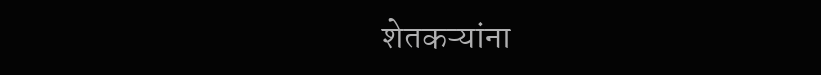शेतकऱ्यांना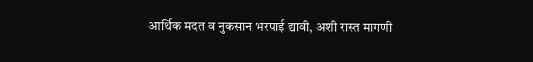आर्थिक मदत व नुकसान भरपाई द्यावी, अशी रास्त मागणी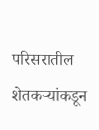परिसरातील शेतकऱ्यांकडून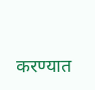करण्यात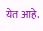येत आहे.